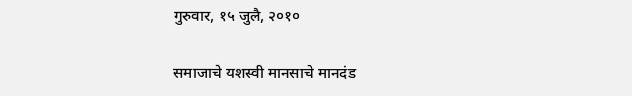गुरुवार, १५ जुलै, २०१०

समाजाचे यशस्वी मानसाचे मानदंड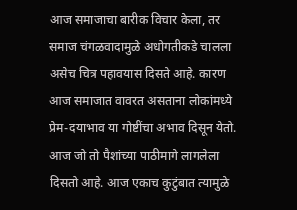आज समाजाचा बारीक विचार केला, तर समाज चंगळवादामुळे अधोगतीकडे चालला असेच चित्र पहावयास दिसते आहे. कारण आज समाजात वावरत असताना लोकांमध्ये प्रेम-दयाभाव या गोष्टींचा अभाव दिसून येतो. आज जो तो पैशांच्या पाठीमागे लागलेला दिसतो आहे. आज एकाच कुटुंबात त्यामुळे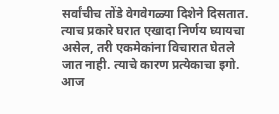सर्वांचीच तोंडे वेगवेगळ्या दिशेने दिसतात. त्याच प्रकारे घरात एखादा निर्णय घ्यायचा असेल, तरी एकमेकांना विचारात घेतले जात नाही. त्याचे कारण प्रत्येकाचा इगो. आज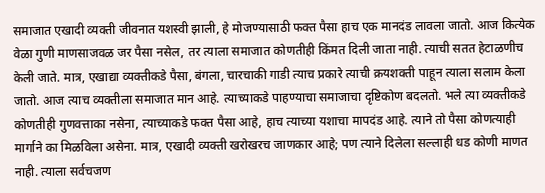समाजात एखादी व्यक्ती जीवनात यशस्वी झाली, हे मोजण्यासाठी फक्त पैसा हाच एक मानदंड लावला जातो. आज कित्येक वेळा गुणी माणसाजवळ जर पैसा नसेल, तर त्याला समाजात कोणतीही किंमत दिली जाता नाही. त्याची सतत हेटाळणीच केली जाते. मात्र, एखाद्या व्यक्तीकडे पैसा, बंगला, चारचाकी गाडी त्याच प्रकारे त्याची क्रयशक्ती पाहून त्याला सलाम केला जातो. आज त्याच व्यक्तीला समाजात मान आहे. त्याच्याकडे पाहण्याचा समाजाचा दृष्टिकोण बदलतो. भले त्या व्यक्तीकडे कोणतीही गुणवत्ताका नसेना, त्याच्याकडे फक्त पैसा आहे, हाच त्याच्या यशाचा मापदंड आहे. त्याने तो पैसा कोणत्याही मार्गाने का मिळविला असेना. मात्र, एखादी व्यक्ती खरोखरच जाणकार आहे; पण त्याने दिलेला सल्लाही धड कोणी माणत नाही. त्याला सर्वचजण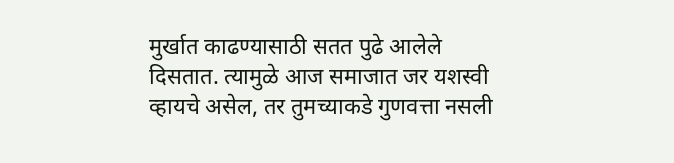मुर्खात काढण्यासाठी सतत पुढे आलेले दिसतात. त्यामुळे आज समाजात जर यशस्वी व्हायचे असेल, तर तुमच्याकडे गुणवत्ता नसली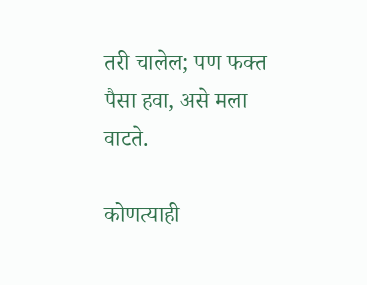तरी चालेल; पण फक्त पैसा हवा, असे मला वाटते.

कोणत्याही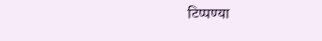टिप्पण्‍या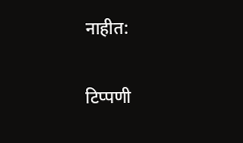नाहीत:

टिप्पणी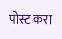पोस्ट करा